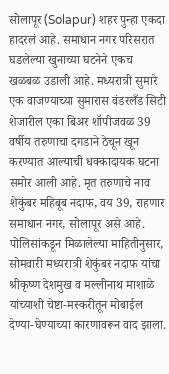सोलापूर (Solapur) शहर पुन्हा एकदा हादरलं आहे. समाधान नगर परिसरात घडलेल्या खुनाच्या घटनेने एकच खळबळ उडाली आहे. मध्यरात्री सुमारे एक वाजण्याच्या सुमारास वंडरलँड सिटी शेजारील एका बिअर शॉपीजवळ 39 वर्षीय तरुणाचा दगडाने ठेचून खून करण्यात आल्याची धक्कादायक घटना समोर आली आहे. मृत तरुणाचे नाव शेकुंबर महिबूब नदाफ, वय 39, राहणार समाधान नगर, सोलापूर असे आहे.
पोलिसांकडून मिळालेल्या माहितीनुसार, सोमवारी मध्यरात्री शेकुंबर नदाफ यांचा श्रीकृष्ण देशमुख व मल्लीनाथ माशाळे यांच्याशी चेष्टा-मस्करीतून मोबाईल देण्या-घेण्याच्या कारणावरून वाद झाला.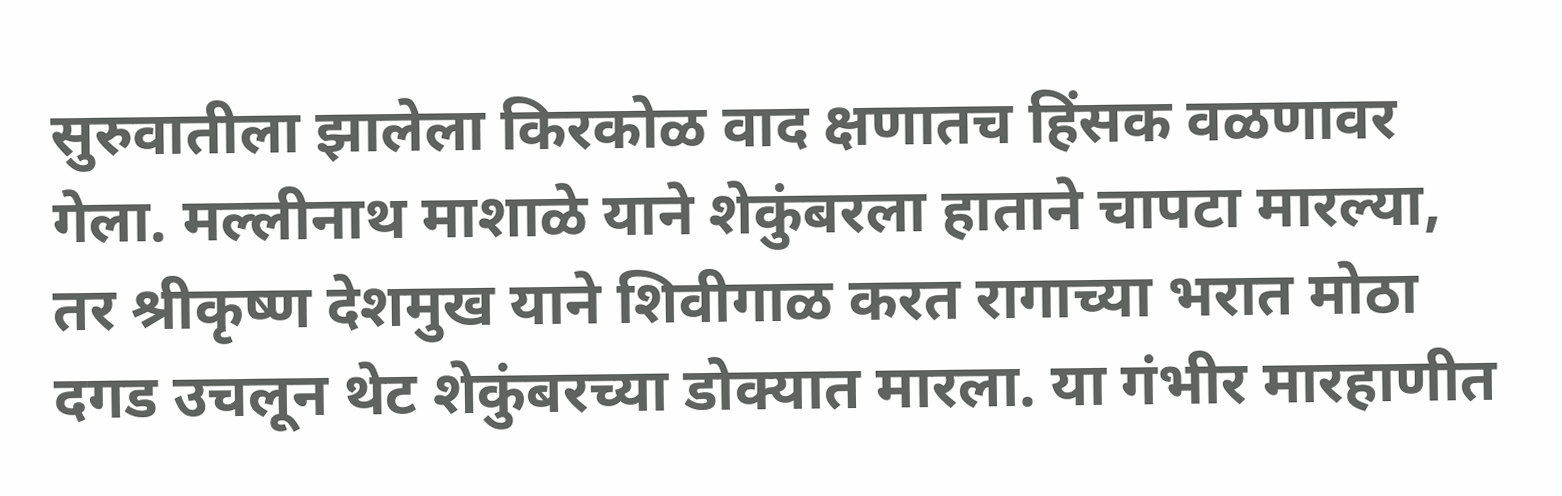सुरुवातीला झालेला किरकोळ वाद क्षणातच हिंसक वळणावर गेला. मल्लीनाथ माशाळे याने शेकुंबरला हाताने चापटा मारल्या, तर श्रीकृष्ण देशमुख याने शिवीगाळ करत रागाच्या भरात मोठा दगड उचलून थेट शेकुंबरच्या डोक्यात मारला. या गंभीर मारहाणीत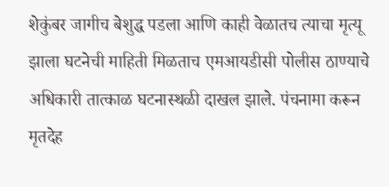शेकुंबर जागीच बेशुद्ध पडला आणि काही वेळातच त्याचा मृत्यू झाला घटनेची माहिती मिळताच एमआयडीसी पोलीस ठाण्याचे अधिकारी तात्काळ घटनास्थळी दाखल झाले. पंचनामा करून मृतदेह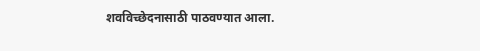शवविच्छेदनासाठी पाठवण्यात आला.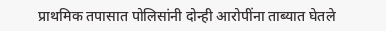प्राथमिक तपासात पोलिसांनी दोन्ही आरोपींना ताब्यात घेतले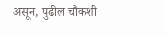असून, पुढील चौकशी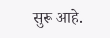सुरू आहे.